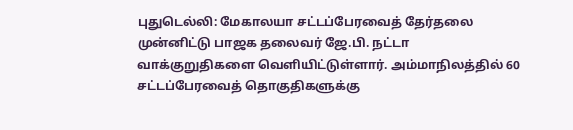புதுடெல்லி: மேகாலயா சட்டப்பேரவைத் தேர்தலை முன்னிட்டு பாஜக தலைவர் ஜே.பி. நட்டா வாக்குறுதிகளை வெளியிட்டுள்ளார். அம்மாநிலத்தில் 60 சட்டப்பேரவைத் தொகுதிகளுக்கு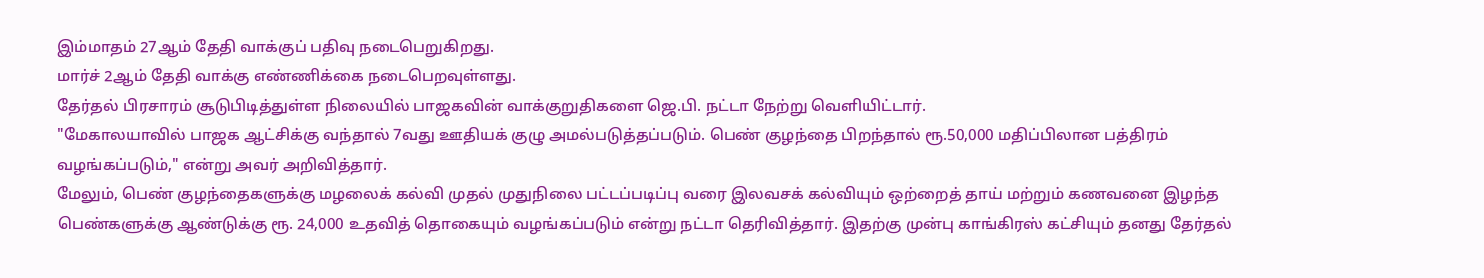இம்மாதம் 27ஆம் தேதி வாக்குப் பதிவு நடைபெறுகிறது.
மார்ச் 2ஆம் தேதி வாக்கு எண்ணிக்கை நடைபெறவுள்ளது.
தேர்தல் பிரசாரம் சூடுபிடித்துள்ள நிலையில் பாஜகவின் வாக்குறுதிகளை ஜெ.பி. நட்டா நேற்று வெளியிட்டார்.
"மேகாலயாவில் பாஜக ஆட்சிக்கு வந்தால் 7வது ஊதியக் குழு அமல்படுத்தப்படும். பெண் குழந்தை பிறந்தால் ரூ.50,000 மதிப்பிலான பத்திரம் வழங்கப்படும்," என்று அவர் அறிவித்தார்.
மேலும், பெண் குழந்தைகளுக்கு மழலைக் கல்வி முதல் முதுநிலை பட்டப்படிப்பு வரை இலவசக் கல்வியும் ஒற்றைத் தாய் மற்றும் கணவனை இழந்த பெண்களுக்கு ஆண்டுக்கு ரூ. 24,000 உதவித் தொகையும் வழங்கப்படும் என்று நட்டா தெரிவித்தார். இதற்கு முன்பு காங்கிரஸ் கட்சியும் தனது தேர்தல்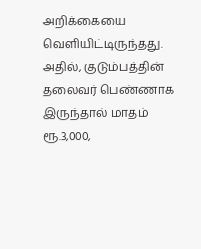அறிக்கையை வெளியிட்டிருந்தது. அதில், குடும்பத்தின் தலைவர் பெண்ணாக இருந்தால் மாதம் ரூ.3,000,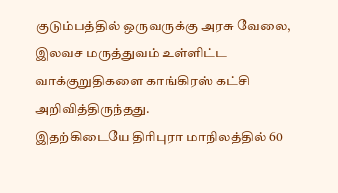குடும்பத்தில் ஒருவருக்கு அரசு வேலை, இலவச மருத்துவம் உள்ளிட்ட வாக்குறுதிகளை காங்கிரஸ் கட்சி அறிவித்திருந்தது.
இதற்கிடையே திரிபுரா மாநிலத்தில் 60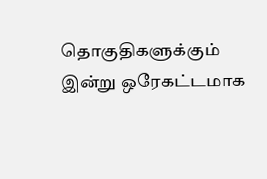தொகுதிகளுக்கும் இன்று ஒரேகட்டமாக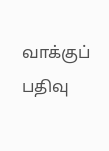வாக்குப் பதிவு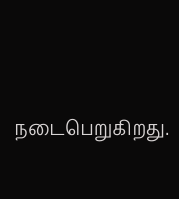நடைபெறுகிறது.